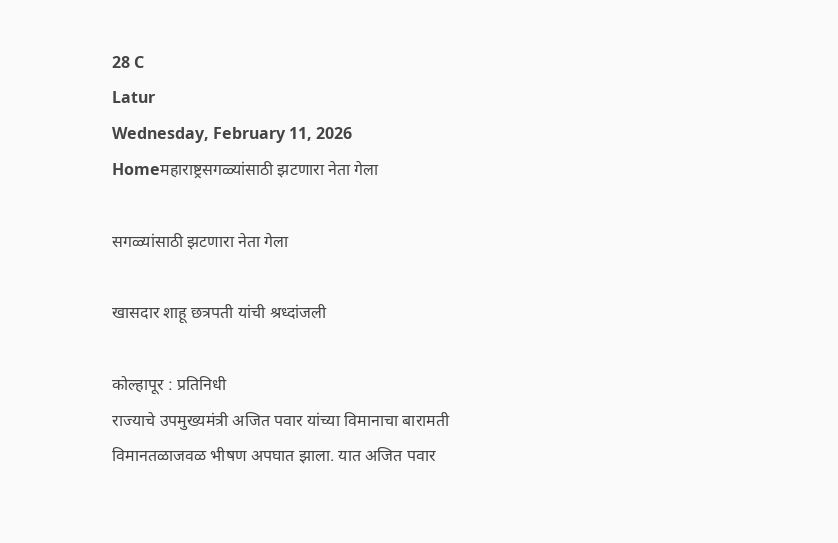28 C
Latur
Wednesday, February 11, 2026
Homeमहाराष्ट्रसगळ्यांसाठी झटणारा नेता गेला

सगळ्यांसाठी झटणारा नेता गेला

खासदार शाहू छत्रपती यांची श्रध्दांजली

कोल्हापूर : प्रतिनिधी
राज्याचे उपमुख्यमंत्री अजित पवार यांच्या विमानाचा बारामती विमानतळाजवळ भीषण अपघात झाला. यात अजित पवार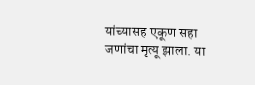यांच्यासह एकूण सहा जणांचा मृत्यू झाला. या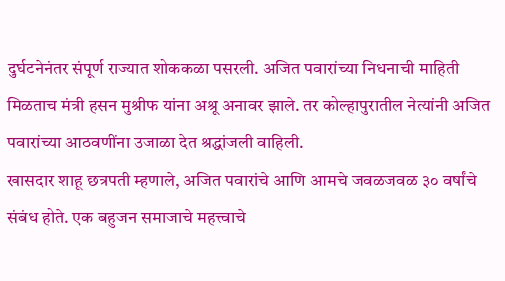दुर्घटनेनंतर संपूर्ण राज्यात शोककळा पसरली. अजित पवारांच्या निधनाची माहिती मिळताच मंत्री हसन मुश्रीफ यांना अश्रू अनावर झाले. तर कोल्हापुरातील नेत्यांनी अजित पवारांच्या आठवणींना उजाळा देत श्रद्धांजली वाहिली.
खासदार शाहू छत्रपती म्हणाले, अजित पवारांचे आणि आमचे जवळजवळ ३० वर्षांचे संबंध होते. एक बहुजन समाजाचे महत्त्वाचे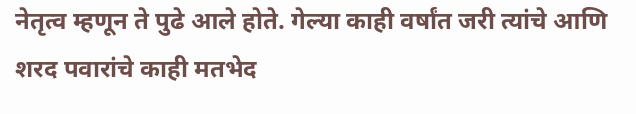नेतृत्व म्हणून ते पुढे आले होते. गेल्या काही वर्षांत जरी त्यांचे आणि शरद पवारांचे काही मतभेद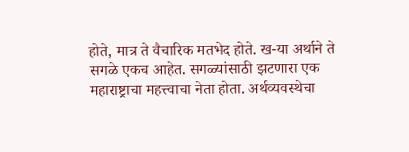होते, मात्र ते वैचारिक मतभेद होते. ख-या अर्थाने ते सगळे एकच आहेत. सगळ्यांसाठी झटणारा एक महाराष्ट्राचा महत्त्वाचा नेता होता. अर्थव्यवस्थेचा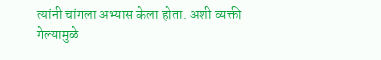त्यांनी चांगला अभ्यास केला होता. अशी व्यक्ती गेल्यामुळे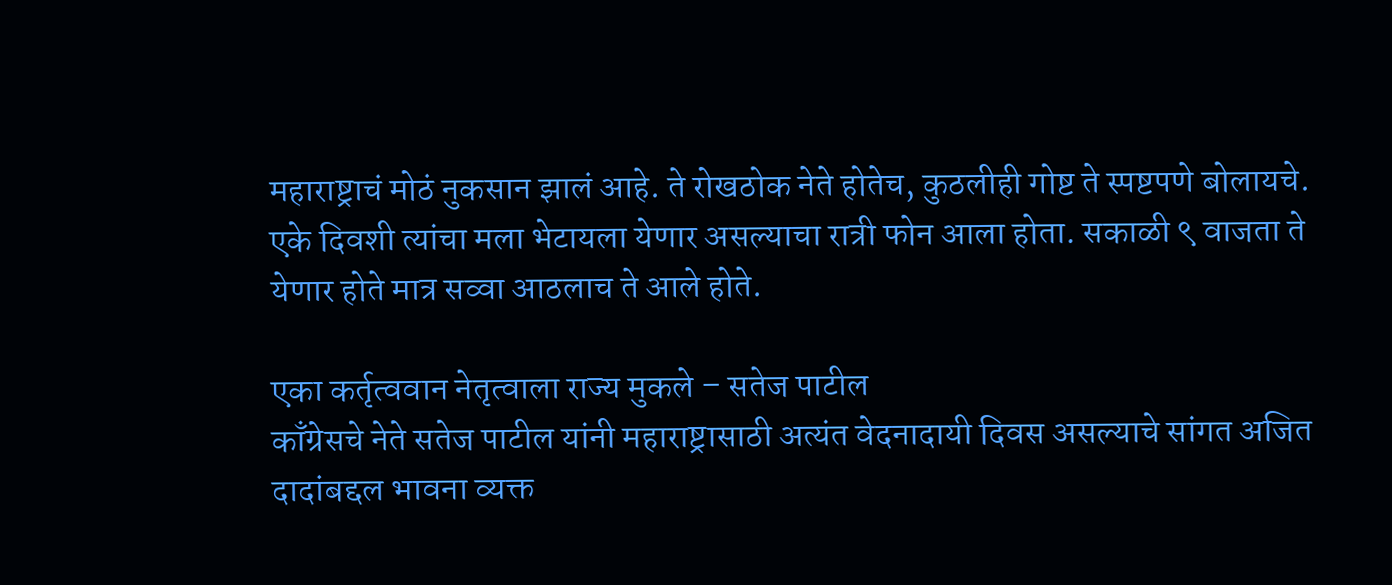महाराष्ट्राचं मोठं नुकसान झालं आहे. ते रोखठोक नेते होतेच, कुठलीही गोष्ट ते स्पष्टपणे बोलायचे. एके दिवशी त्यांचा मला भेटायला येणार असल्याचा रात्री फोन आला होता. सकाळी ९ वाजता ते येणार होते मात्र सव्वा आठलाच ते आले होते.

एका कर्तृत्ववान नेतृत्वाला राज्य मुकले – सतेज पाटील
काँग्रेसचे नेते सतेज पाटील यांनी महाराष्ट्रासाठी अत्यंत वेदनादायी दिवस असल्याचे सांगत अजित दादांबद्दल भावना व्यक्त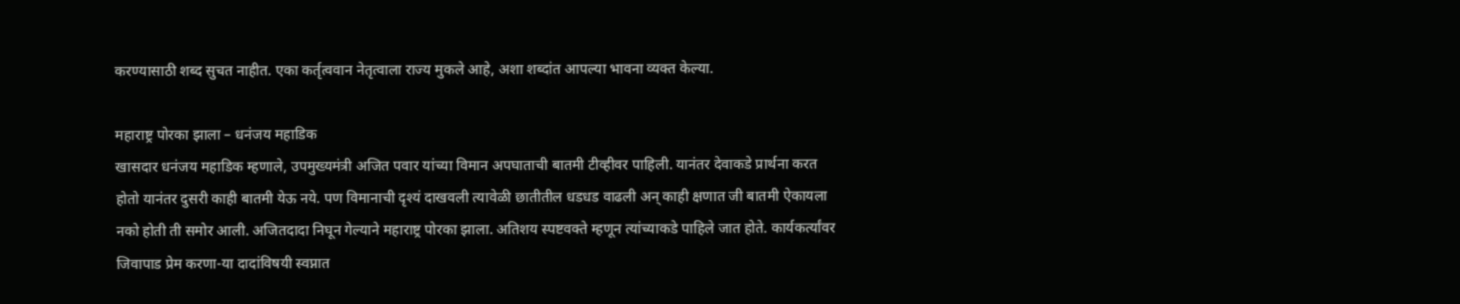करण्यासाठी शब्द सुचत नाहीत. एका कर्तृत्ववान नेतृत्वाला राज्य मुकले आहे, अशा शब्दांत आपल्या भावना व्यक्त केल्या.

महाराष्ट्र पोरका झाला – धनंजय महाडिक
खासदार धनंजय महाडिक म्हणाले, उपमुख्यमंत्री अजित पवार यांच्या विमान अपघाताची बातमी टीव्हीवर पाहिली. यानंतर देवाकडे प्रार्थना करत होतो यानंतर दुसरी काही बातमी येऊ नये. पण विमानाची दृश्यं दाखवली त्यावेळी छातीतील धडधड वाढली अन् काही क्षणात जी बातमी ऐकायला नको होती ती समोर आली. अजितदादा निघून गेल्याने महाराष्ट्र पोरका झाला. अतिशय स्पष्टवक्ते म्हणून त्यांच्याकडे पाहिले जात होते. कार्यकर्त्यांवर जिवापाड प्रेम करणा-या दादांविषयी स्वप्नात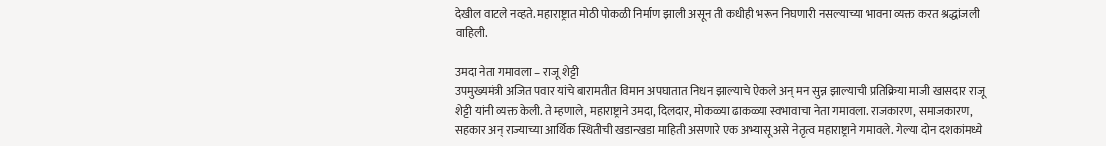देखील वाटले नव्हते. महाराष्ट्रात मोठी पोकळी निर्माण झाली असून ती कधीही भरून निघणारी नसल्याच्या भावना व्यक्त करत श्रद्धांजली वाहिली.

उमदा नेता गमावला – राजू शेट्टी
उपमुख्यमंत्री अजित पवार यांचे बारामतीत विमान अपघातात निधन झाल्याचे ऐकले अन् मन सुन्न झाल्याची प्रतिक्रिया माजी खासदार राजू शेट्टी यांनी व्यक्त केली. ते म्हणाले, महाराष्ट्राने उमदा, दिलदार, मोकळ्या ढाकळ्या स्वभावाचा नेता गमावला. राजकारण, समाजकारण, सहकार अन् राज्याच्या आर्थिक स्थितीची खडान्खडा माहिती असणारे एक अभ्यासू असे नेतृत्व महाराष्ट्राने गमावले. गेल्या दोन दशकांमध्ये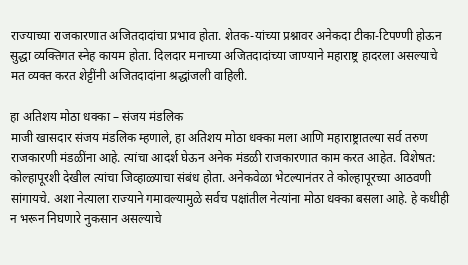राज्याच्या राजकारणात अजितदादांचा प्रभाव होता. शेतक-यांच्या प्रश्नावर अनेकदा टीका-टिपण्णी होऊन सुद्धा व्यक्तिगत स्नेह कायम होता. दिलदार मनाच्या अजितदादांच्या जाण्याने महाराष्ट्र हादरला असल्याचे मत व्यक्त करत शेट्टींनी अजितदादांना श्रद्धांजली वाहिली.

हा अतिशय मोठा धक्का – संजय मंडलिक
माजी खासदार संजय मंडलिक म्हणाले, हा अतिशय मोठा धक्का मला आणि महाराष्ट्रातल्या सर्व तरुण राजकारणी मंडळींना आहे. त्यांचा आदर्श घेऊन अनेक मंडळी राजकारणात काम करत आहेत. विशेषत: कोल्हापूरशी देखील त्यांचा जिव्हाळ्याचा संबंध होता. अनेकवेळा भेटल्यानंतर ते कोल्हापूरच्या आठवणी सांगायचे. अशा नेत्याला राज्याने गमावल्यामुळे सर्वच पक्षांतील नेत्यांना मोठा धक्का बसला आहे. हे कधीही न भरून निघणारे नुकसान असल्याचे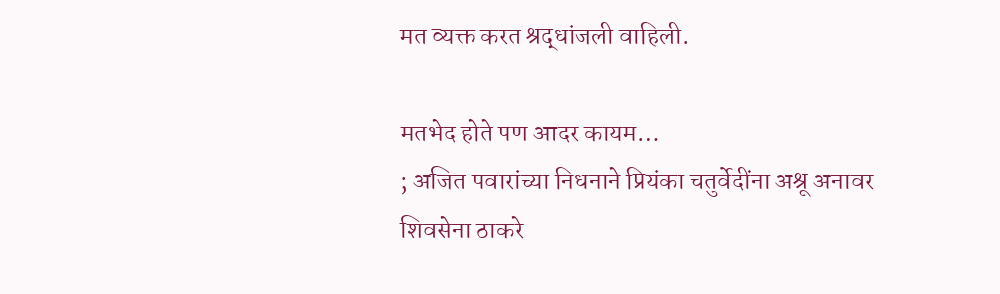मत व्यक्त करत श्रद्धांजली वाहिली.

मतभेद होते पण आदर कायम…
; अजित पवारांच्या निधनाने प्रियंका चतुर्वेदींना अश्रू अनावर
शिवसेना ठाकरे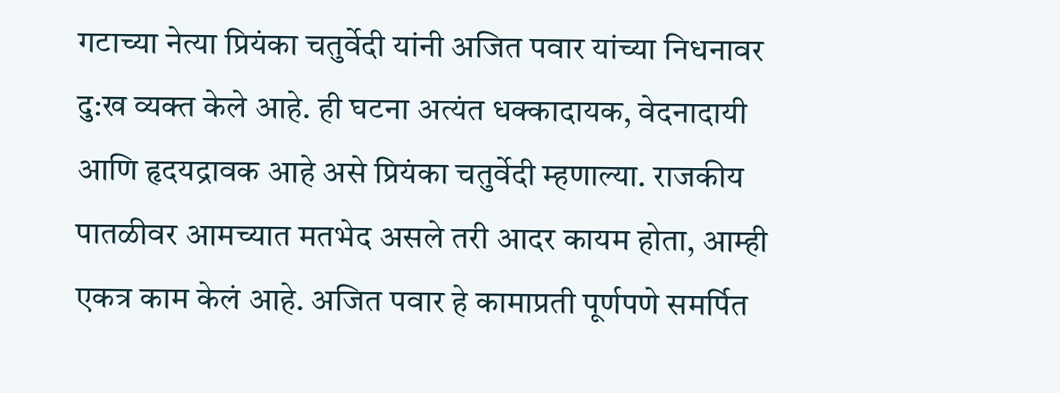गटाच्या नेत्या प्रियंका चतुर्वेदी यांनी अजित पवार यांच्या निधनावर दु:ख व्यक्त केले आहे. ही घटना अत्यंत धक्कादायक, वेदनादायी आणि हृदयद्रावक आहे असे प्रियंका चतुर्वेदी म्हणाल्या. राजकीय पातळीवर आमच्यात मतभेद असले तरी आदर कायम होता, आम्ही एकत्र काम केलं आहे. अजित पवार हे कामाप्रती पूर्णपणे समर्पित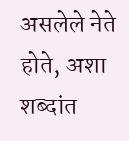असलेले नेते होते, अशा शब्दांत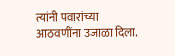त्यांनी पवारांच्या आठवणींना उजाळा दिला.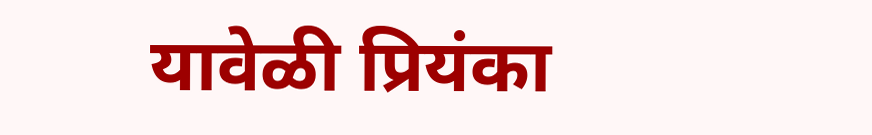यावेळी प्रियंका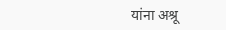यांना अश्रू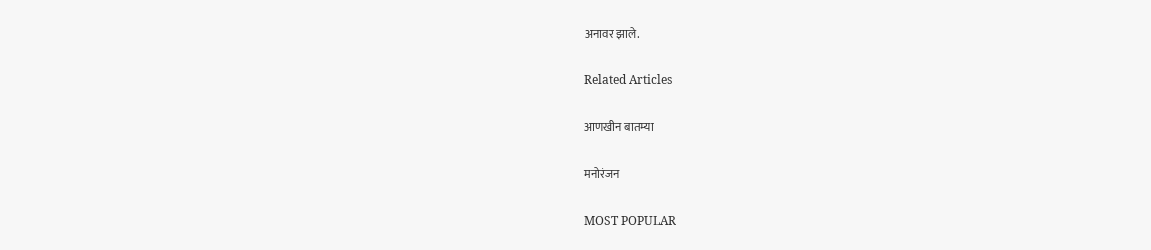अनावर झाले.

Related Articles

आणखीन बातम्या

मनोरंजन

MOST POPULAR